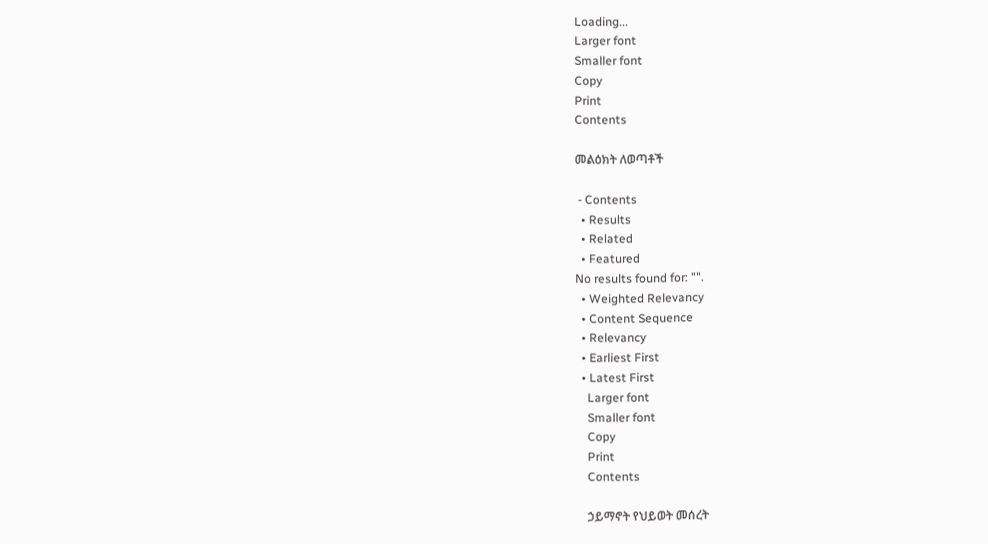Loading...
Larger font
Smaller font
Copy
Print
Contents

መልዕክት ለወጣቶች

 - Contents
  • Results
  • Related
  • Featured
No results found for: "".
  • Weighted Relevancy
  • Content Sequence
  • Relevancy
  • Earliest First
  • Latest First
    Larger font
    Smaller font
    Copy
    Print
    Contents

    ኃይማኖት የህይወት መሰረት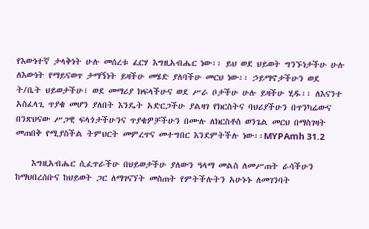የእውነተኛ ታላቅነት ሁሉ መሰረቱ ፈርሃ እግዚአብሔር ነው፡፡ ይህ ወደ ህይወት ግንኙነታችሁ ሁሉ ለእውነት የማይናወጥ ታማኝነት ይዛችሁ መሄድ ያለባችሁ መርህ ነው፡፡ ኃይማኖታችሁን ወደ ት/ቤት ህይወታችሁ፣ ወደ መማሪያ ክፍላችሁና ወደ ሥራ ቦታችሁ ሁሉ ይዛችሁ ሂዱ፡፡ ለእናንተ አስፈላጊ ጥያቄ መሆን ያለበት እንዴት አድርጋችሁ ያልዛገ የክርስትና ባህሪያችሁን በጥንካሬውና በንጽህናው ሥጋዊ ፍላጎታችሁንና ጥያቄዎቻችሁን በሙሉ ለክርስቶስ ወንጌል መርህ በማስገዛት መጠበቅ የሚያስችል ትምህርት መምረጥና መተግበር እንደምትችሉ ነው፡፡MYPAmh 31.2

    እግዚአብሔር ሲፈጥራችሁ በህይወታችሁ ያለውን ዓላማ መልስ ለመሥጠት ራሳችሁን ከማህበረሰቡና ከህይወት ጋር ለማገናኘት መስጠት የምትችሉትን አሁኑኑ ለመገንባት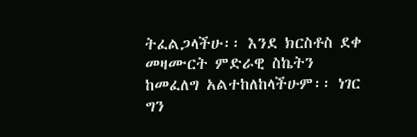ትፈልጋላችሁ፡፡ እንደ ክርስቶስ ደቀ መዛሙርት ምድራዊ ስኬትን ከመፈለግ አልተከለከላችሁም፡፡ ነገር ግን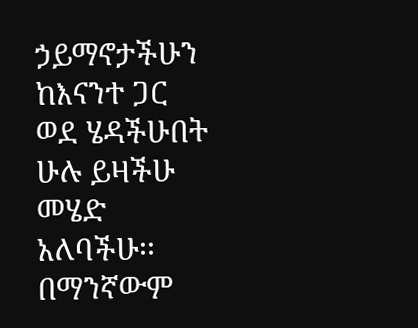ኃይማኖታችሁን ከእናንተ ጋር ወደ ሄዳችሁበት ሁሉ ይዛችሁ መሄድ አለባችሁ፡፡ በማንኛውም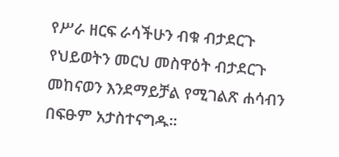የሥራ ዘርፍ ራሳችሁን ብቁ ብታደርጉ የህይወትን መርህ መስዋዕት ብታደርጉ መከናወን እንደማይቻል የሚገልጽ ሐሳብን በፍፁም አታስተናግዱ፡፡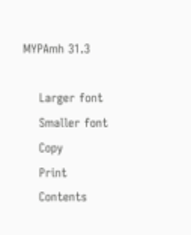MYPAmh 31.3

    Larger font
    Smaller font
    Copy
    Print
    Contents